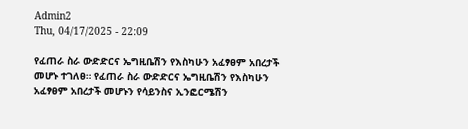Admin2
Thu, 04/17/2025 - 22:09

የፈጠራ ስራ ውድድርና ኤግዚቤሽን የእስካሁን አፈፃፀም አበረታች መሆኑ ተገለፀ። የፈጠራ ስራ ውድድርና ኤግዚቤሽን የእስካሁን አፈፃፀም አበረታች መሆኑን የሳይንስና ኢንፎርሜሽን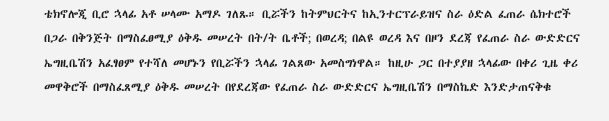ቴክኖሎጂ ቢሮ ኋላፊ አቶ ሠላሙ አማዶ ገለጹ። ቢሯችን ከትምህርትና ከኢንተርፕራይዝና ስራ ዕድል ፈጠራ ሴክተሮች በጋራ በቅንጅት በማስፈፀሚያ ዕቅዱ መሠረት በት/ት ቤቶች; በወረዳ; በልዩ ወረዳ እና በዞን ደረጃ የፈጠራ ስራ ውድድርና ኤግዚቤሽን አፈፃፀም የተሻለ መሆኑን የቢሯችን ኋላፊ ገልጸው አመስግነዋል። ከዚሁ ጋር በተያያዘ ኋላፊው በቀሪ ጊዜ ቀሪ መዋቅሮች በማስፈጸሚያ ዕቅዱ መሠረት በየደረጃው የፈጠራ ስራ ውድድርና ኤግዚቤሽን በማስኬድ እንድታጠናቅቁ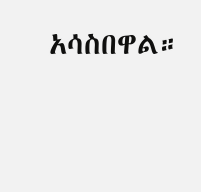አሳስበዋል።